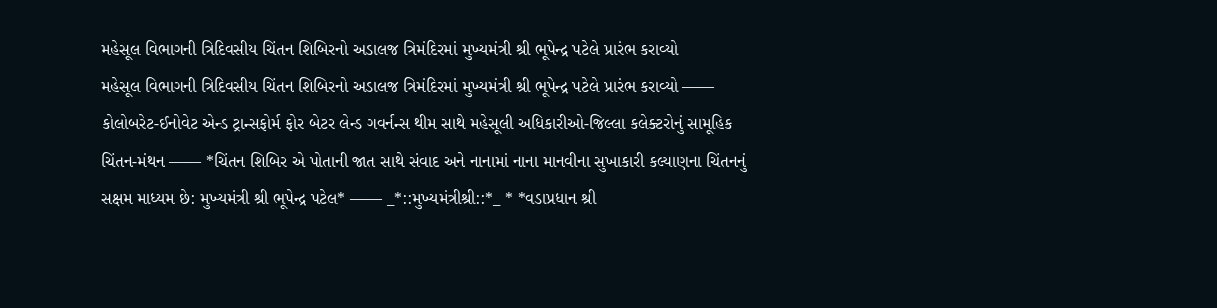મહેસૂલ વિભાગની ત્રિદિવસીય ચિંતન શિબિરનો અડાલજ ત્રિમંદિરમાં મુખ્યમંત્રી શ્રી ભૂપેન્દ્ર પટેલે પ્રારંભ કરાવ્યો
મહેસૂલ વિભાગની ત્રિદિવસીય ચિંતન શિબિરનો અડાલજ ત્રિમંદિરમાં મુખ્યમંત્રી શ્રી ભૂપેન્દ્ર પટેલે પ્રારંભ કરાવ્યો —— કોલોબરેટ-ઈનોવેટ એન્ડ ટ્રાન્સફોર્મ ફોર બેટર લેન્ડ ગવર્નન્સ થીમ સાથે મહેસૂલી અધિકારીઓ-જિલ્લા કલેક્ટરોનું સામૂહિક ચિંતન-મંથન —— *ચિંતન શિબિર એ પોતાની જાત સાથે સંવાદ અને નાનામાં નાના માનવીના સુખાકારી કલ્યાણના ચિંતનનું સક્ષમ માધ્યમ છે: મુખ્યમંત્રી શ્રી ભૂપેન્દ્ર પટેલ* —— _*::મુખ્યમંત્રીશ્રી::*_ * *વડાપ્રધાન શ્રી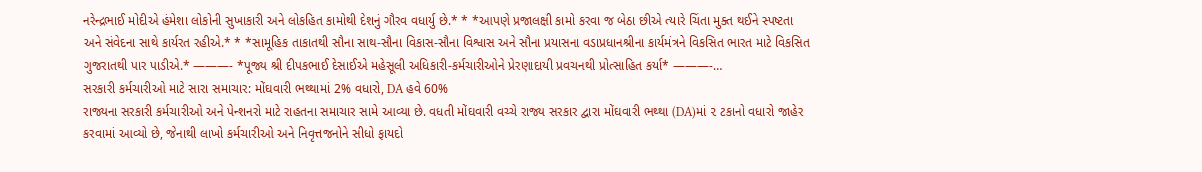નરેન્દ્રભાઈ મોદીએ હંમેશા લોકોની સુખાકારી અને લોકહિત કામોથી દેશનું ગૌરવ વધાર્યુ છે.* * *આપણે પ્રજાલક્ષી કામો કરવા જ બેઠા છીએ ત્યારે ચિંતા મુક્ત થઈને સ્પષ્ટતા અને સંવેદના સાથે કાર્યરત રહીએ.* * *સામૂહિક તાકાતથી સૌના સાથ-સૌના વિકાસ-સૌના વિશ્વાસ અને સૌના પ્રયાસના વડાપ્રધાનશ્રીના કાર્યમંત્રને વિકસિત ભારત માટે વિકસિત ગુજરાતથી પાર પાડીએ.* ———- *પૂજ્ય શ્રી દીપકભાઈ દેસાઈએ મહેસૂલી અધિકારી-કર્મચારીઓને પ્રેરણાદાયી પ્રવચનથી પ્રોત્સાહિત કર્યા* ———-…
સરકારી કર્મચારીઓ માટે સારા સમાચાર: મોંઘવારી ભથ્થામાં 2% વધારો, DA હવે 60%
રાજ્યના સરકારી કર્મચારીઓ અને પેન્શનરો માટે રાહતના સમાચાર સામે આવ્યા છે. વધતી મોંઘવારી વચ્ચે રાજ્ય સરકાર દ્વારા મોંઘવારી ભથ્થા (DA)માં ૨ ટકાનો વધારો જાહેર કરવામાં આવ્યો છે, જેનાથી લાખો કર્મચારીઓ અને નિવૃત્તજનોને સીધો ફાયદો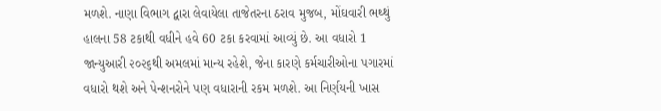મળશે. નાણા વિભાગ દ્વારા લેવાયેલા તાજેતરના ઠરાવ મુજબ, મોંઘવારી ભથ્થું હાલના 58 ટકાથી વધીને હવે 60 ટકા કરવામાં આવ્યું છે. આ વધારો 1 જાન્યુઆરી ૨૦૨૬થી અમલમાં માન્ય રહેશે, જેના કારણે કર્મચારીઓના પગારમાં વધારો થશે અને પેન્શનરોને પણ વધારાની રકમ મળશે. આ નિર્ણયની ખાસ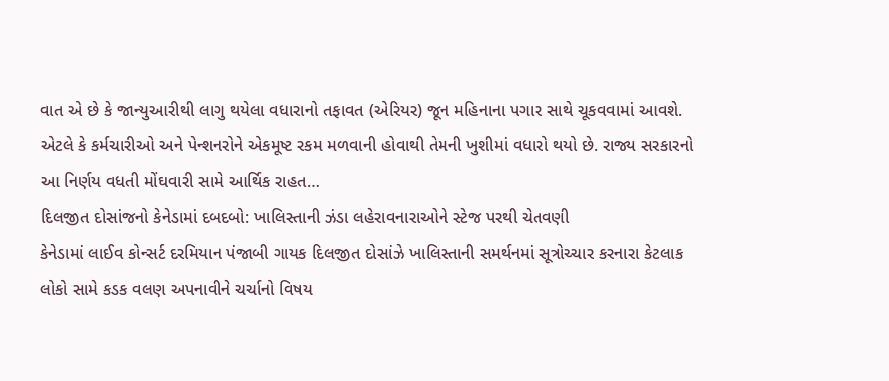વાત એ છે કે જાન્યુઆરીથી લાગુ થયેલા વધારાનો તફાવત (એરિયર) જૂન મહિનાના પગાર સાથે ચૂકવવામાં આવશે. એટલે કે કર્મચારીઓ અને પેન્શનરોને એકમૂષ્ટ રકમ મળવાની હોવાથી તેમની ખુશીમાં વધારો થયો છે. રાજ્ય સરકારનો આ નિર્ણય વધતી મોંઘવારી સામે આર્થિક રાહત…
દિલજીત દોસાંજનો કેનેડામાં દબદબો: ખાલિસ્તાની ઝંડા લહેરાવનારાઓને સ્ટેજ પરથી ચેતવણી
કેનેડામાં લાઈવ કોન્સર્ટ દરમિયાન પંજાબી ગાયક દિલજીત દોસાંઝે ખાલિસ્તાની સમર્થનમાં સૂત્રોચ્ચાર કરનારા કેટલાક લોકો સામે કડક વલણ અપનાવીને ચર્ચાનો વિષય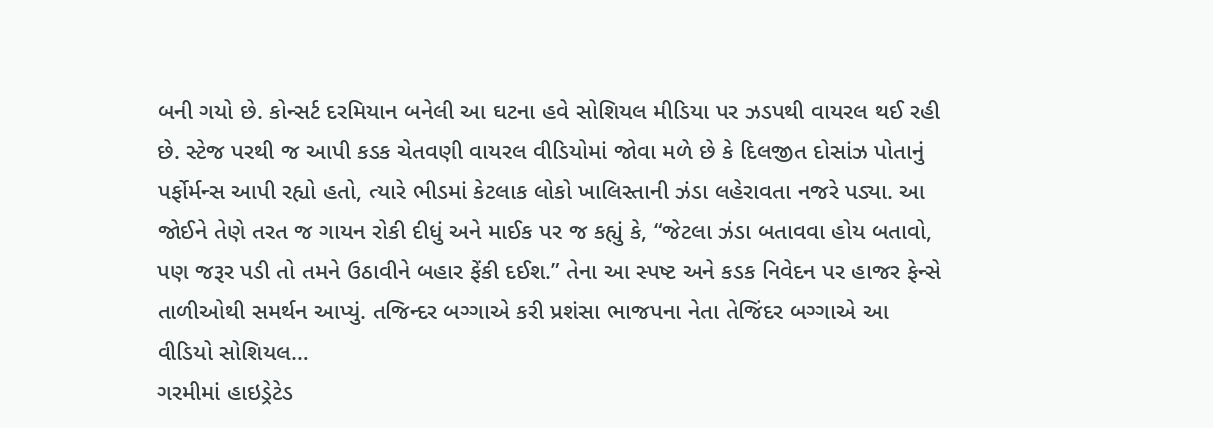બની ગયો છે. કોન્સર્ટ દરમિયાન બનેલી આ ઘટના હવે સોશિયલ મીડિયા પર ઝડપથી વાયરલ થઈ રહી છે. સ્ટેજ પરથી જ આપી કડક ચેતવણી વાયરલ વીડિયોમાં જોવા મળે છે કે દિલજીત દોસાંઝ પોતાનું પર્ફોર્મન્સ આપી રહ્યો હતો, ત્યારે ભીડમાં કેટલાક લોકો ખાલિસ્તાની ઝંડા લહેરાવતા નજરે પડ્યા. આ જોઈને તેણે તરત જ ગાયન રોકી દીધું અને માઈક પર જ કહ્યું કે, “જેટલા ઝંડા બતાવવા હોય બતાવો, પણ જરૂર પડી તો તમને ઉઠાવીને બહાર ફેંકી દઈશ.” તેના આ સ્પષ્ટ અને કડક નિવેદન પર હાજર ફેન્સે તાળીઓથી સમર્થન આપ્યું. તજિન્દર બગ્ગાએ કરી પ્રશંસા ભાજપના નેતા તેજિંદર બગ્ગાએ આ વીડિયો સોશિયલ…
ગરમીમાં હાઇડ્રેટેડ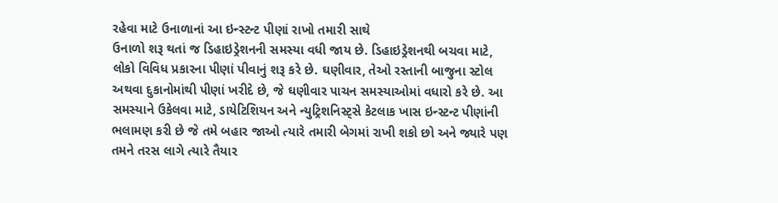રહેવા માટે ઉનાળાનાં આ ઇન્સ્ટન્ટ પીણાં રાખો તમારી સાથે
ઉનાળો શરૂ થતાં જ ડિહાઇડ્રેશનની સમસ્યા વધી જાય છે. ડિહાઇડ્રેશનથી બચવા માટે, લોકો વિવિધ પ્રકારના પીણાં પીવાનું શરૂ કરે છે. ઘણીવાર, તેઓ રસ્તાની બાજુના સ્ટોલ અથવા દુકાનોમાંથી પીણાં ખરીદે છે, જે ઘણીવાર પાચન સમસ્યાઓમાં વધારો કરે છે. આ સમસ્યાને ઉકેલવા માટે, ડાયેટિશિયન અને ન્યુટ્રિશનિસ્ટ્સે કેટલાક ખાસ ઇન્સ્ટન્ટ પીણાંની ભલામણ કરી છે જે તમે બહાર જાઓ ત્યારે તમારી બેગમાં રાખી શકો છો અને જ્યારે પણ તમને તરસ લાગે ત્યારે તૈયાર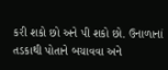કરી શકો છો અને પી શકો છો. ઉનાળાનાં તડકાથી પોતાને બચાવવા અને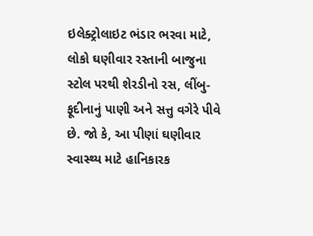ઇલેક્ટ્રોલાઇટ ભંડાર ભરવા માટે, લોકો ઘણીવાર રસ્તાની બાજુના સ્ટોલ પરથી શેરડીનો રસ, લીંબુ-ફૂદીનાનું પાણી અને સત્તુ વગેરે પીવે છે. જો કે, આ પીણાં ઘણીવાર સ્વાસ્થ્ય માટે હાનિકારક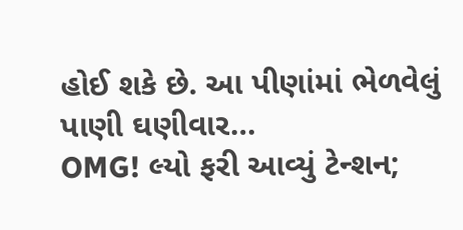હોઈ શકે છે. આ પીણાંમાં ભેળવેલું પાણી ઘણીવાર…
OMG! લ્યો ફરી આવ્યું ટેન્શન;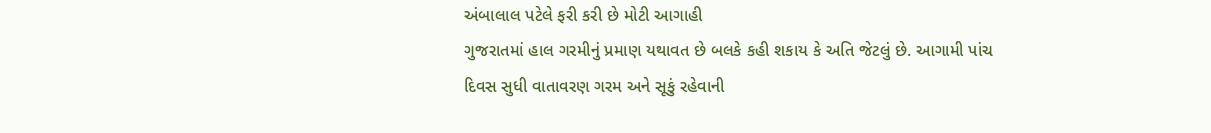અંબાલાલ પટેલે ફરી કરી છે મોટી આગાહી
ગુજરાતમાં હાલ ગરમીનું પ્રમાણ યથાવત છે બલકે કહી શકાય કે અતિ જેટલું છે. આગામી પાંચ દિવસ સુધી વાતાવરણ ગરમ અને સૂકું રહેવાની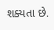શક્યતા છે.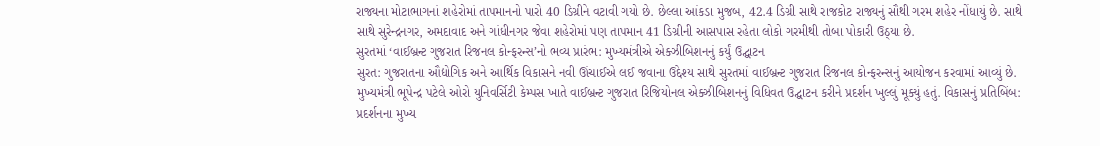રાજ્યના મોટાભાગનાં શહેરોમાં તાપમાનનો પારો 40 ડિગ્રીને વટાવી ગયો છે. છેલ્લા આંકડા મુજબ, 42.4 ડિગ્રી સાથે રાજકોટ રાજ્યનું સૌથી ગરમ શહેર નોંધાયું છે. સાથે સાથે સુરેન્દ્રનગર, અમદાવાદ અને ગાંધીનગર જેવા શહેરોમાં પણ તાપમાન 41 ડિગ્રીની આસપાસ રહેતા લોકો ગરમીથી તોબા પોકારી ઉઠ્યા છે.
સુરતમાં ‘વાઈબ્રન્ટ ગુજરાત રિજનલ કોન્ફરન્સ’નો ભવ્ય પ્રારંભ: મુખ્યમંત્રીએ એક્ઝીબિશનનું કર્યું ઉદ્ઘાટન
સુરત: ગુજરાતના ઔદ્યોગિક અને આર્થિક વિકાસને નવી ઊંચાઈએ લઈ જવાના ઉદ્દેશ્ય સાથે સુરતમાં વાઈબ્રન્ટ ગુજરાત રિજનલ કોન્ફરન્સનું આયોજન કરવામાં આવ્યું છે. મુખ્યમંત્રી ભૂપેન્દ્ર પટેલે ઓરો યુનિવર્સિટી કેમ્પસ ખાતે વાઈબ્રન્ટ ગુજરાત રિજિયોનલ એક્ઝીબિશનનું વિધિવત ઉદ્ઘાટન કરીને પ્રદર્શન ખુલ્લું મૂક્યું હતું. વિકાસનું પ્રતિબિંબ: પ્રદર્શનના મુખ્ય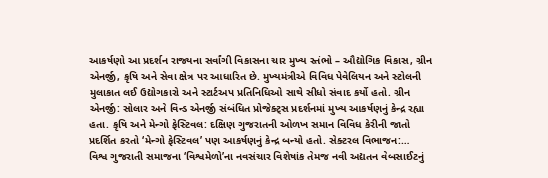આકર્ષણો આ પ્રદર્શન રાજ્યના સર્વાંગી વિકાસના ચાર મુખ્ય સ્તંભો – ઔદ્યોગિક વિકાસ, ગ્રીન એનર્જી, કૃષિ અને સેવા ક્ષેત્ર પર આધારિત છે. મુખ્યમંત્રીએ વિવિધ પેવેલિયન અને સ્ટોલની મુલાકાત લઈ ઉદ્યોગકારો અને સ્ટાર્ટઅપ પ્રતિનિધિઓ સાથે સીધો સંવાદ કર્યો હતો. ગ્રીન એનર્જી: સોલાર અને વિન્ડ એનર્જી સંબંધિત પ્રોજેક્ટ્સ પ્રદર્શનમાં મુખ્ય આકર્ષણનું કેન્દ્ર રહ્યા હતા. કૃષિ અને મેન્ગો ફેસ્ટિવલ: દક્ષિણ ગુજરાતની ઓળખ સમાન વિવિધ કેરીની જાતો પ્રદર્શિત કરતો ‘મેન્ગો ફેસ્ટિવલ’ પણ આકર્ષણનું કેન્દ્ર બન્યો હતો. સેક્ટરલ વિભાજન:…
વિશ્વ ગુજરાતી સમાજના ‘વિશ્વમેળો’ના નવસંચાર વિશેષાંક તેમજ નવી અદ્યતન વેબસાઈટનું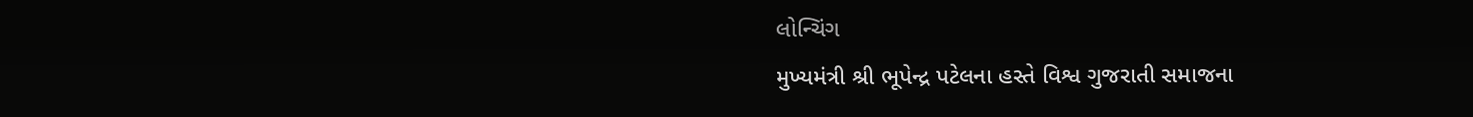લોન્ચિંગ
મુખ્યમંત્રી શ્રી ભૂપેન્દ્ર પટેલના હસ્તે વિશ્વ ગુજરાતી સમાજના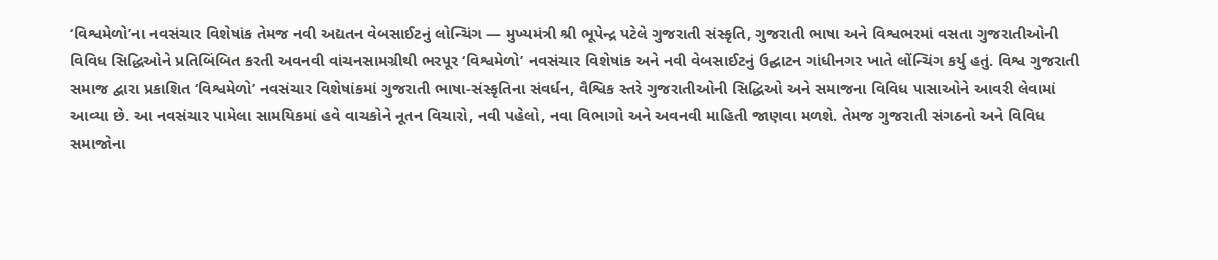‘વિશ્વમેળો’ના નવસંચાર વિશેષાંક તેમજ નવી અદ્યતન વેબસાઈટનું લોન્ચિંગ — મુખ્યમંત્રી શ્રી ભૂપેન્દ્ર પટેલે ગુજરાતી સંસ્કૃતિ, ગુજરાતી ભાષા અને વિશ્વભરમાં વસતા ગુજરાતીઓની વિવિધ સિદ્ધિઓને પ્રતિબિંબિત કરતી અવનવી વાંચનસામગ્રીથી ભરપૂર ‘વિશ્વમેળો’ નવસંચાર વિશેષાંક અને નવી વેબસાઈટનું ઉદ્ઘાટન ગાંધીનગર ખાતે લોંન્ચિંગ કર્યુ હતું. વિશ્વ ગુજરાતી સમાજ દ્વારા પ્રકાશિત ‘વિશ્વમેળો’ નવસંચાર વિશેષાંકમાં ગુજરાતી ભાષા-સંસ્કૃતિના સંવર્ધન, વૈશ્વિક સ્તરે ગુજરાતીઓની સિદ્ધિઓ અને સમાજના વિવિધ પાસાઓને આવરી લેવામાં આવ્યા છે. આ નવસંચાર પામેલા સામયિકમાં હવે વાચકોને નૂતન વિચારો, નવી પહેલો, નવા વિભાગો અને અવનવી માહિતી જાણવા મળશે. તેમજ ગુજરાતી સંગઠનો અને વિવિધ સમાજોના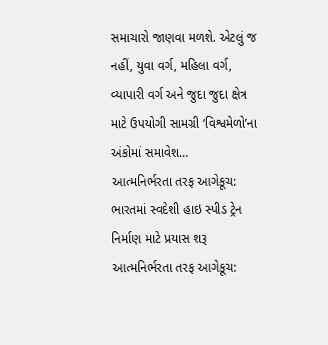સમાચારો જાણવા મળશે. એટલું જ નહીં, યુવા વર્ગ, મહિલા વર્ગ, વ્યાપારી વર્ગ અને જુદા જુદા ક્ષેત્ર માટે ઉપયોગી સામગ્રી ‘વિશ્વમેળો’ના અંકોમાં સમાવેશ…
આત્મનિર્ભરતા તરફ આગેકૂચ: ભારતમાં સ્વદેશી હાઇ સ્પીડ ટ્રેન નિર્માણ માટે પ્રયાસ શરૂ
આત્મનિર્ભરતા તરફ આગેકૂચ: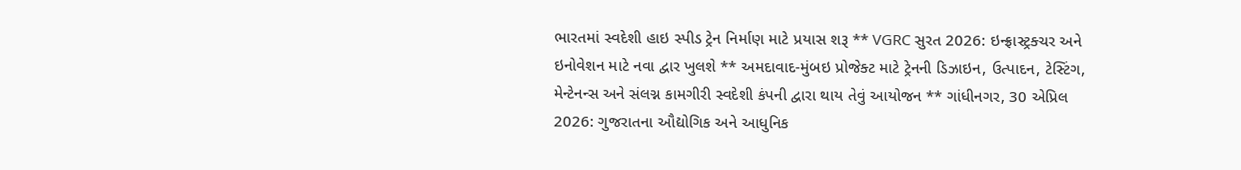ભારતમાં સ્વદેશી હાઇ સ્પીડ ટ્રેન નિર્માણ માટે પ્રયાસ શરૂ ** VGRC સુરત 2026: ઇન્ફ્રાસ્ટ્રક્ચર અને ઇનોવેશન માટે નવા દ્વાર ખુલશે ** અમદાવાદ-મુંબઇ પ્રોજેક્ટ માટે ટ્રેનની ડિઝાઇન, ઉત્પાદન, ટેસ્ટિંગ, મેન્ટેનન્સ અને સંલગ્ન કામગીરી સ્વદેશી કંપની દ્વારા થાય તેવું આયોજન ** ગાંધીનગર, 30 એપ્રિલ 2026: ગુજરાતના ઔદ્યોગિક અને આધુનિક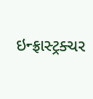ઇન્ફ્રાસ્ટ્રક્ચર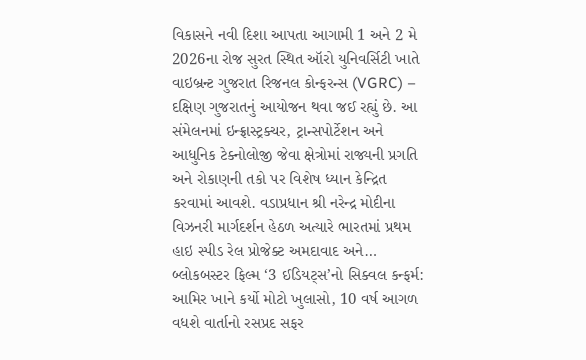વિકાસને નવી દિશા આપતા આગામી 1 અને 2 મે 2026ના રોજ સુરત સ્થિત ઑરો યુનિવર્સિટી ખાતે વાઇબ્રન્ટ ગુજરાત રિજનલ કોન્ફરન્સ (VGRC) – દક્ષિણ ગુજરાતનું આયોજન થવા જઈ રહ્યું છે. આ સંમેલનમાં ઇન્ફ્રાસ્ટ્રક્ચર, ટ્રાન્સપોર્ટેશન અને આધુનિક ટેક્નોલોજી જેવા ક્ષેત્રોમાં રાજ્યની પ્રગતિ અને રોકાણની તકો પર વિશેષ ધ્યાન કેન્દ્રિત કરવામાં આવશે. વડાપ્રધાન શ્રી નરેન્દ્ર મોદીના વિઝનરી માર્ગદર્શન હેઠળ અત્યારે ભારતમાં પ્રથમ હાઇ સ્પીડ રેલ પ્રોજેક્ટ અમદાવાદ અને…
બ્લોકબસ્ટર ફિલ્મ ‘3 ઈડિયટ્સ’નો સિક્વલ કન્ફર્મ: આમિર ખાને કર્યો મોટો ખુલાસો, 10 વર્ષ આગળ વધશે વાર્તાનો રસપ્રદ સફર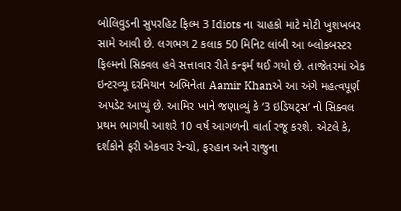બોલિવુડની સુપરહિટ ફિલ્મ 3 Idiots ના ચાહકો માટે મોટી ખુશખબર સામે આવી છે. લગભગ 2 કલાક 50 મિનિટ લાંબી આ બ્લોકબસ્ટર ફિલ્મનો સિક્વલ હવે સત્તાવાર રીતે કન્ફર્મ થઈ ગયો છે. તાજેતરમાં એક ઇન્ટરવ્યૂ દરમિયાન અભિનેતા Aamir Khanએ આ અંગે મહત્વપૂર્ણ અપડેટ આપ્યું છે. આમિર ખાને જણાવ્યું કે ‘3 ઇડિયટ્સ’ નો સિક્વલ પ્રથમ ભાગથી આશરે 10 વર્ષ આગળની વાર્તા રજૂ કરશે. એટલે કે, દર્શકોને ફરી એકવાર રેન્ચો, ફરહાન અને રાજુના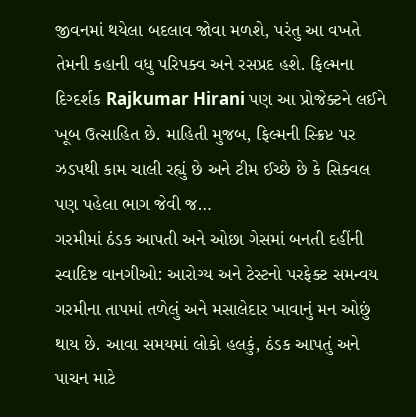જીવનમાં થયેલા બદલાવ જોવા મળશે, પરંતુ આ વખતે તેમની કહાની વધુ પરિપક્વ અને રસપ્રદ હશે. ફિલ્મના દિગ્દર્શક Rajkumar Hirani પણ આ પ્રોજેક્ટને લઈને ખૂબ ઉત્સાહિત છે. માહિતી મુજબ, ફિલ્મની સ્ક્રિપ્ટ પર ઝડપથી કામ ચાલી રહ્યું છે અને ટીમ ઈચ્છે છે કે સિક્વલ પણ પહેલા ભાગ જેવી જ…
ગરમીમાં ઠંડક આપતી અને ઓછા ગેસમાં બનતી દહીંની સ્વાદિષ્ટ વાનગીઓ: આરોગ્ય અને ટેસ્ટનો પરફેક્ટ સમન્વય
ગરમીના તાપમાં તળેલું અને મસાલેદાર ખાવાનું મન ઓછું થાય છે. આવા સમયમાં લોકો હલકું, ઠંડક આપતું અને પાચન માટે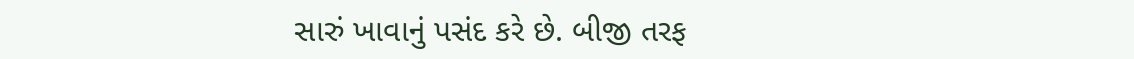સારું ખાવાનું પસંદ કરે છે. બીજી તરફ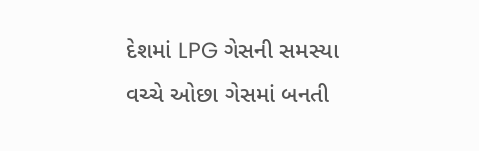દેશમાં LPG ગેસની સમસ્યા વચ્ચે ઓછા ગેસમાં બનતી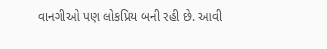વાનગીઓ પણ લોકપ્રિય બની રહી છે. આવી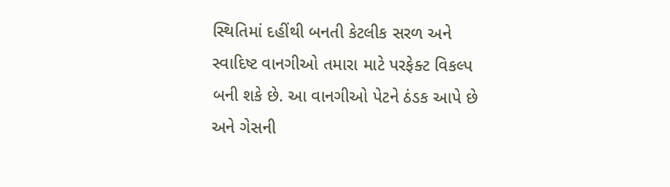સ્થિતિમાં દહીંથી બનતી કેટલીક સરળ અને સ્વાદિષ્ટ વાનગીઓ તમારા માટે પરફેક્ટ વિકલ્પ બની શકે છે. આ વાનગીઓ પેટને ઠંડક આપે છે અને ગેસની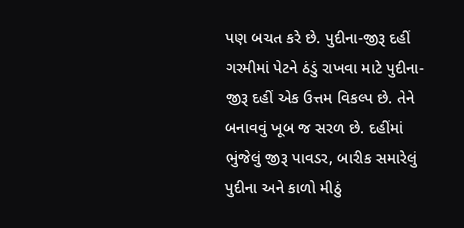પણ બચત કરે છે. પુદીના-જીરૂ દહીં ગરમીમાં પેટને ઠંડું રાખવા માટે પુદીના-જીરૂ દહીં એક ઉત્તમ વિકલ્પ છે. તેને બનાવવું ખૂબ જ સરળ છે. દહીંમાં ભુંજેલું જીરૂ પાવડર, બારીક સમારેલું પુદીના અને કાળો મીઠું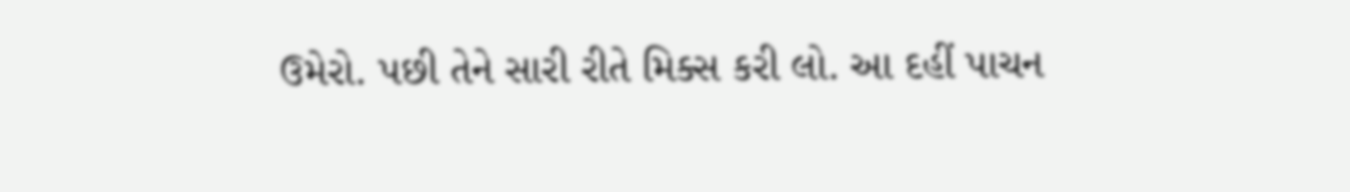ઉમેરો. પછી તેને સારી રીતે મિક્સ કરી લો. આ દહીં પાચન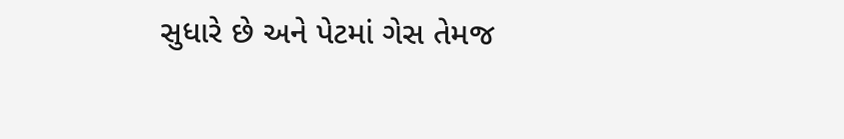સુધારે છે અને પેટમાં ગેસ તેમજ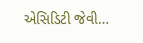એસિડિટી જેવી…